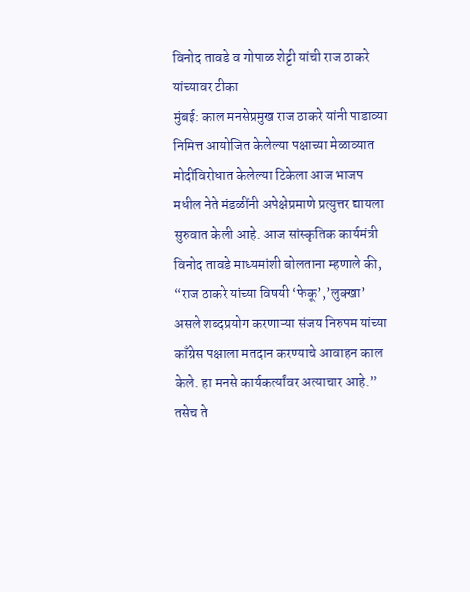विनोद तावडे व गोपाळ शेट्टी यांची राज ठाकरे यांच्यावर टीका
मुंबई: काल मनसेप्रमुख राज ठाकरे यांनी पाडाव्या निमित्त आयोजित केलेल्या पक्षाच्या मेळाव्यात मोदींविरोधात केलेल्या टिकेला आज भाजप मधील नेते मंडळींनी अपेक्षेप्रमाणे प्रत्युत्तर द्यायला सुरुवात केली आहे. आज सांस्कृतिक कार्यमंत्री विनोद तावडे माध्यमांशी बोलताना म्हणाले की, “राज ठाकरे यांच्या विषयी ‘फेकू’,’लुक्खा’ असले शब्दप्रयोग करणाऱ्या संजय निरुपम यांच्या काँग्रेस पक्षाला मतदान करण्याचे आवाहन काल केले. हा मनसे कार्यकर्त्यांवर अत्याचार आहे.” तसेच ते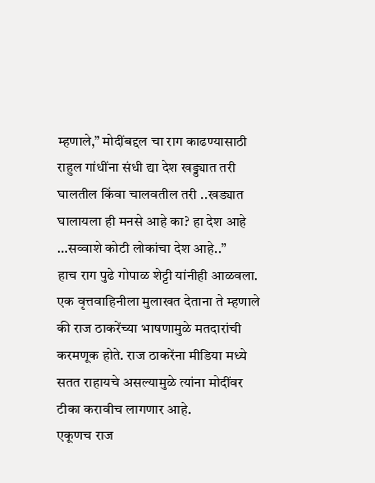म्हणाले,” मोदींबद्दल चा राग काढण्यासाठी राहुल गांधींना संधी द्या देश खड्ड्यात तरी घालतील किंवा चालवतील तरी ..खड्यात घालायला ही मनसे आहे का? हा देश आहे …सव्वाशे कोटी लोकांचा देश आहे..”
हाच राग पुढे गोपाळ शेट्टी यांनीही आळवला. एक वृत्तवाहिनीला मुलाखत देताना ते म्हणाले की राज ठाकरेंच्या भाषणामुळे मतदारांची करमणूक होते. राज ठाकरेंना मीडिया मध्ये सतत राहायचे असल्यामुळे त्यांना मोदींवर टीका करावीच लागणार आहे.
एकूणच राज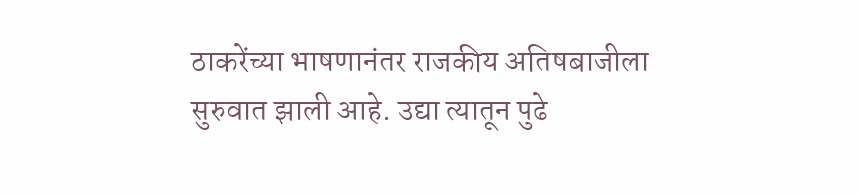ठाकरेंच्या भाषणानंतर राजकीय अतिषबाजीला सुरुवात झाली आहे. उद्या त्यातून पुढे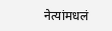नेत्यांमधलं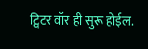ट्विटर वॉर ही सुरू होईल.